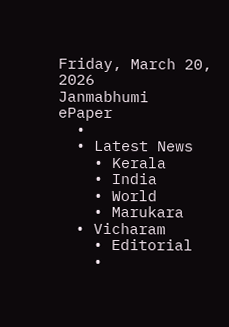Friday, March 20, 2026
Janmabhumi
ePaper
  •
  • Latest News
    • Kerala
    • India
    • World
    • Marukara
  • Vicharam
    • Editorial
    •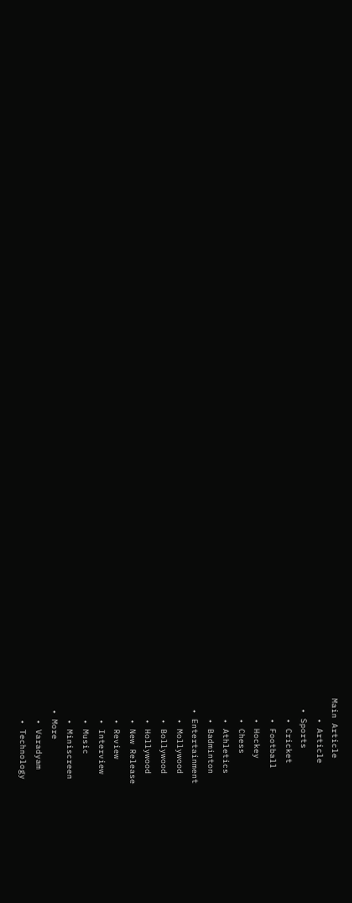Main Article
    • Article
  • Sports
    • Cricket
    • Football
    • Hockey
    • Chess
    • Athletics
    • Badminton
  • Entertainment
    • Mollywood
    • Bollywood
    • Hollywood
    • New Release
    • Review
    • Interview
    • Music
    • Miniscreen
  • More
    • Varadyam
    • Technology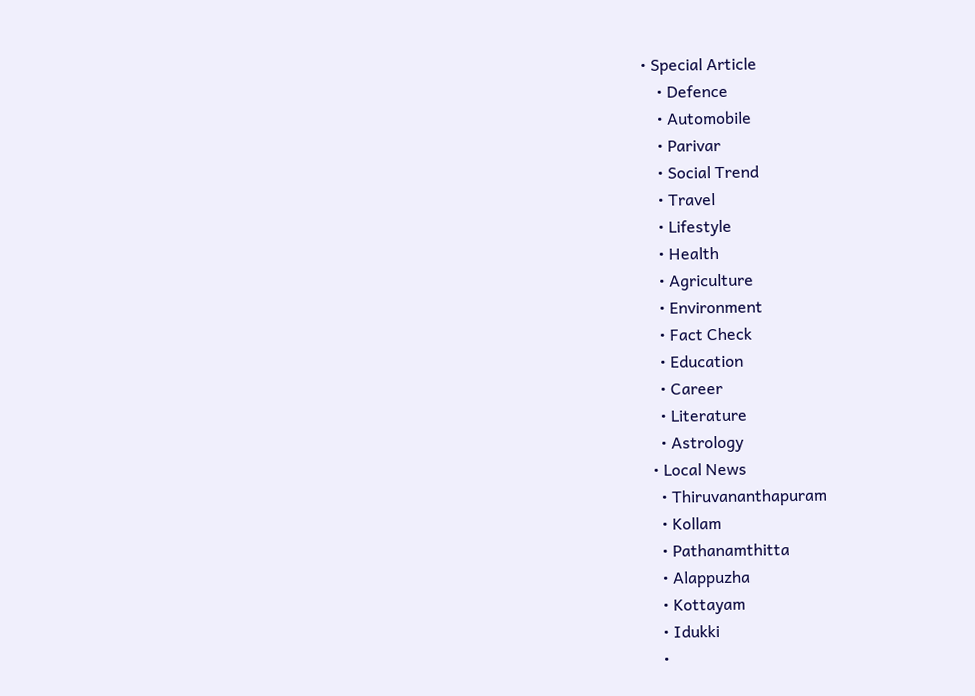• Special Article
    • Defence
    • Automobile
    • Parivar
    • Social Trend
    • Travel
    • Lifestyle
    • Health
    • Agriculture
    • Environment
    • Fact Check
    • Education
    • Career
    • Literature
    • Astrology
  • Local News
    • Thiruvananthapuram
    • Kollam
    • Pathanamthitta
    • Alappuzha
    • Kottayam
    • Idukki
    •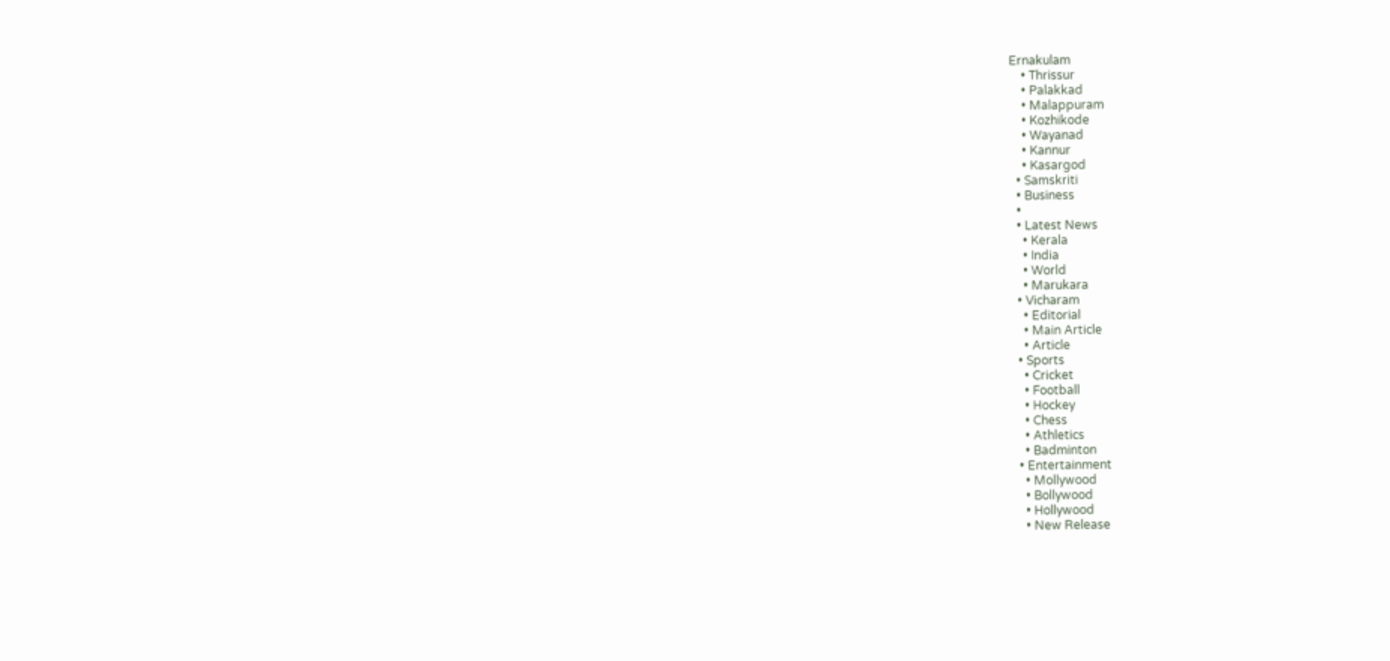Ernakulam
    • Thrissur
    • Palakkad
    • Malappuram
    • Kozhikode
    • Wayanad
    • Kannur
    • Kasargod
  • Samskriti
  • Business
  •
  • Latest News
    • Kerala
    • India
    • World
    • Marukara
  • Vicharam
    • Editorial
    • Main Article
    • Article
  • Sports
    • Cricket
    • Football
    • Hockey
    • Chess
    • Athletics
    • Badminton
  • Entertainment
    • Mollywood
    • Bollywood
    • Hollywood
    • New Release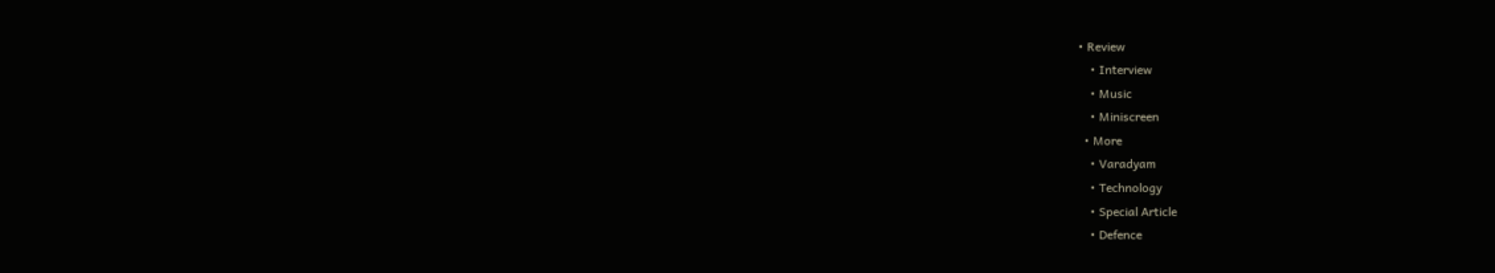• Review
    • Interview
    • Music
    • Miniscreen
  • More
    • Varadyam
    • Technology
    • Special Article
    • Defence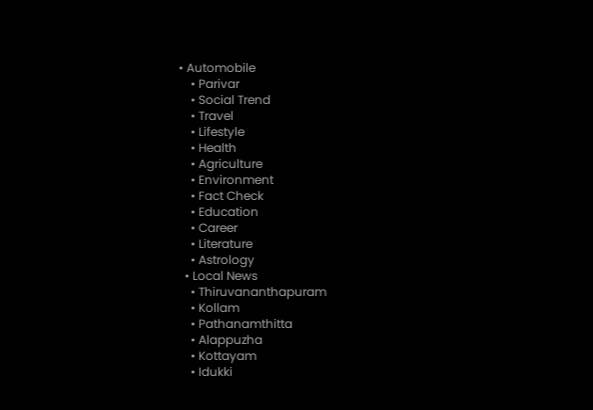• Automobile
    • Parivar
    • Social Trend
    • Travel
    • Lifestyle
    • Health
    • Agriculture
    • Environment
    • Fact Check
    • Education
    • Career
    • Literature
    • Astrology
  • Local News
    • Thiruvananthapuram
    • Kollam
    • Pathanamthitta
    • Alappuzha
    • Kottayam
    • Idukki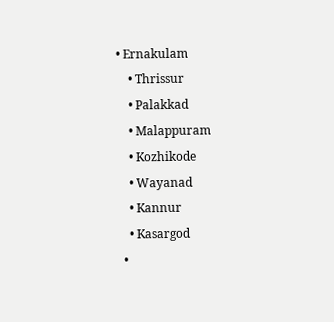• Ernakulam
    • Thrissur
    • Palakkad
    • Malappuram
    • Kozhikode
    • Wayanad
    • Kannur
    • Kasargod
  •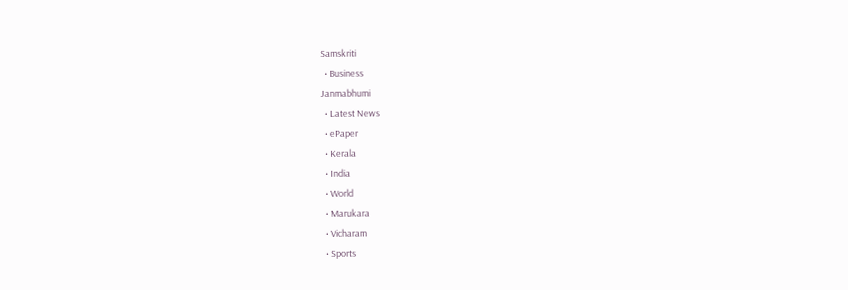Samskriti
  • Business
Janmabhumi
  • Latest News
  • ePaper
  • Kerala
  • India
  • World
  • Marukara
  • Vicharam
  • Sports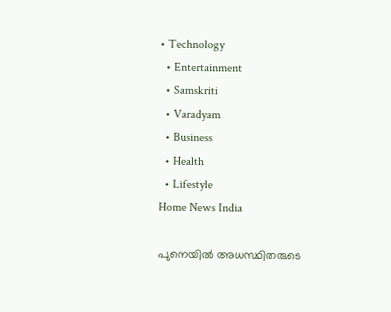• Technology
  • Entertainment
  • Samskriti
  • Varadyam
  • Business
  • Health
  • Lifestyle
Home News India

പുനെയില്‍ അധസ്ഥിതരുടെ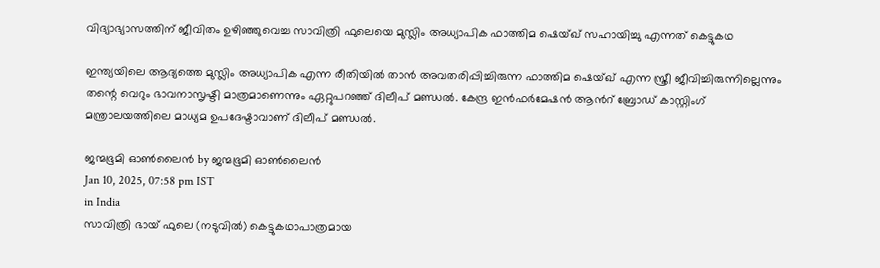വിദ്യാഭ്യാസത്തിന് ജീവിതം ഉഴിഞ്ഞുവെച്ച സാവിത്രി ഫുലെയെ മുസ്ലിം അധ്യാപിക ഫാത്തിമ ഷെയ്ഖ് സഹായിച്ചു എന്നത് കെട്ടുകഥ

ഇന്ത്യയിലെ ആദ്യത്തെ മുസ്ലിം അധ്യാപിക എന്ന രീതിയില്‍ താന്‍ അവതരിപ്പിച്ചിരുന്ന ഫാത്തിമ ഷെയ്ഖ് എന്ന സ്ത്രീ ജീവിച്ചിരുന്നില്ലെന്നും തന്റെ വെറും ഭാവനാസൃഷ്ടി മാത്രമാണെന്നും ഏറ്റുപറഞ്ഞ് ദിലീപ് മണ്ഡല്‍. കേന്ദ്ര ഇന്‍ഫര്‍മേഷന്‍ ആന്‍റ് ബ്രോഡ് കാസ്റ്റിംഗ് മന്ത്രാലയത്തിലെ മാധ്യമ ഉപദേഷ്ടാവാണ് ദിലീപ് മണ്ഡല്‍.

ജന്മഭൂമി ഓണ്‍ലൈന്‍ by ജന്മഭൂമി ഓണ്‍ലൈന്‍
Jan 10, 2025, 07:58 pm IST
in India
സാവിത്രി ഭായ് ഫുലെ (നടുവില്‍) കെട്ടുകഥാപാത്രമായ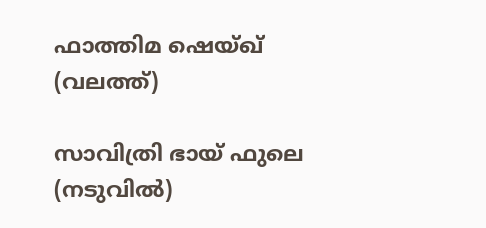ഫാത്തിമ ഷെയ്ഖ് (വലത്ത്)

സാവിത്രി ഭായ് ഫുലെ (നടുവില്‍)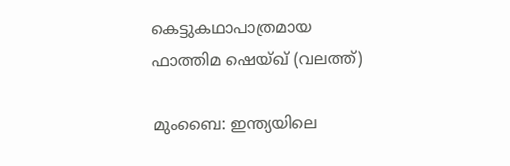കെട്ടുകഥാപാത്രമായ ഫാത്തിമ ഷെയ്ഖ് (വലത്ത്)

മുംബൈ: ഇന്ത്യയിലെ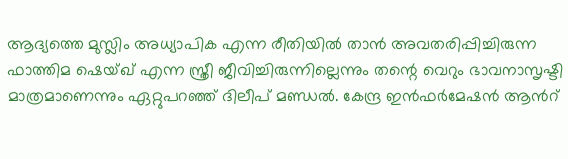ആദ്യത്തെ മുസ്ലിം അധ്യാപിക എന്ന രീതിയില്‍ താന്‍ അവതരിപ്പിച്ചിരുന്ന ഫാത്തിമ ഷെയ്ഖ് എന്ന സ്ത്രീ ജീവിച്ചിരുന്നില്ലെന്നും തന്റെ വെറും ഭാവനാസൃഷ്ടി മാത്രമാണെന്നും ഏറ്റുപറഞ്ഞ് ദിലീപ് മണ്ഡല്‍. കേന്ദ്ര ഇന്‍ഫര്‍മേഷന്‍ ആന്‍റ്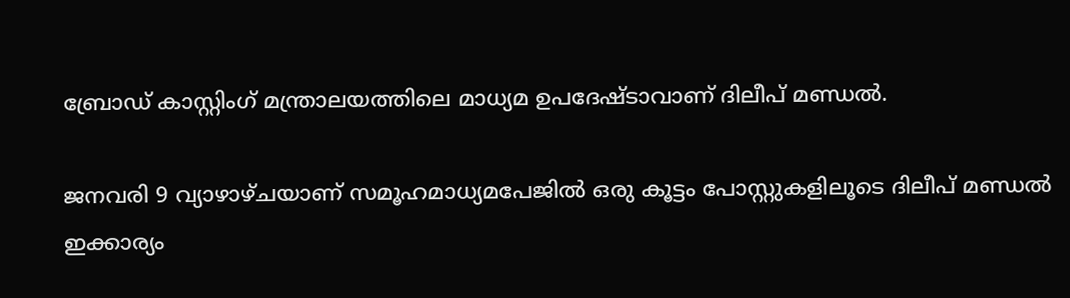ബ്രോഡ് കാസ്റ്റിംഗ് മന്ത്രാലയത്തിലെ മാധ്യമ ഉപദേഷ്ടാവാണ് ദിലീപ് മണ്ഡല്‍.

ജനവരി 9 വ്യാഴാഴ്ചയാണ് സമൂഹമാധ്യമപേജില്‍ ഒരു കൂട്ടം പോസ്റ്റുകളിലൂടെ ദിലീപ് മണ്ഡല്‍ ഇക്കാര്യം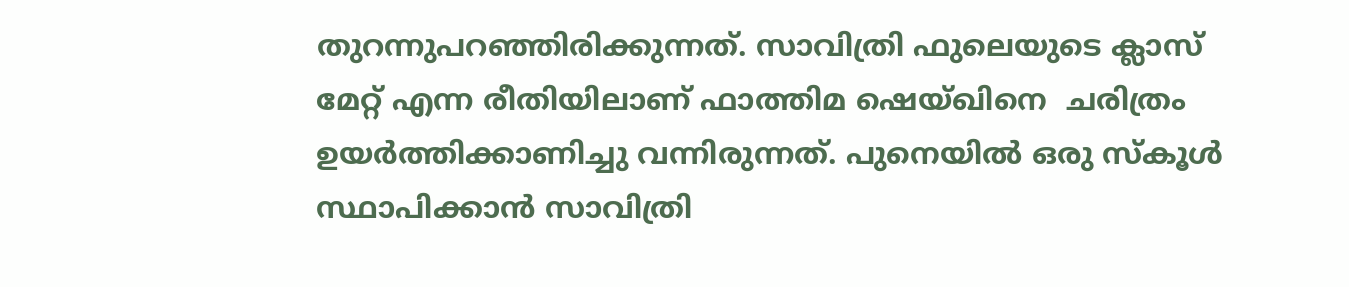തുറന്നുപറഞ്ഞിരിക്കുന്നത്. സാവിത്രി ഫുലെയുടെ ക്ലാസ് മേറ്റ് എന്ന രീതിയിലാണ് ഫാത്തിമ ഷെയ്ഖിനെ  ചരിത്രം ഉയര്‍ത്തിക്കാണിച്ചു വന്നിരുന്നത്. പുനെയില്‍ ഒരു സ്കൂള്‍ സ്ഥാപിക്കാന്‍ സാവിത്രി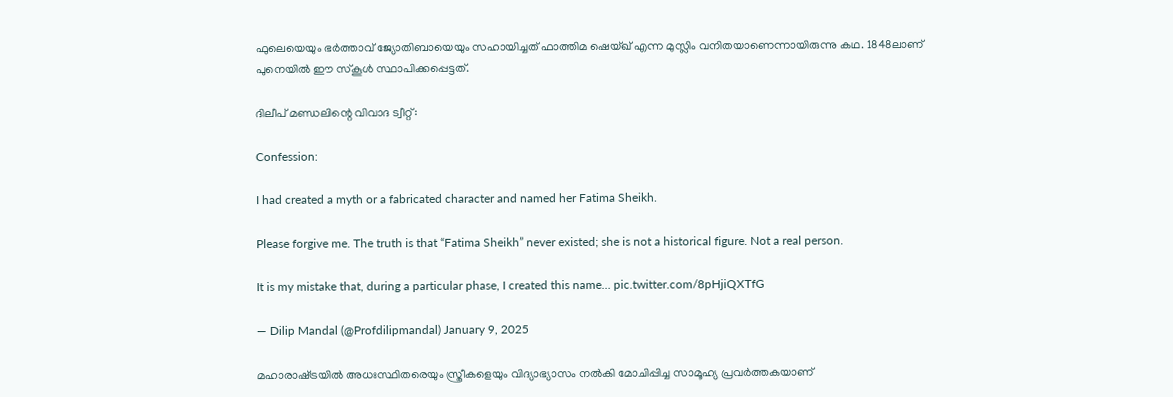ഫുലെയെയും ഭര്‍ത്താവ് ജ്യോതിബായെയും സഹായിച്ചത് ഫാത്തിമ ഷെയ്ഖ് എന്ന മുസ്ലിം വനിതയാണെന്നായിരുന്നു കഥ. 1848ലാണ് പുനെയില്‍ ഈ സ്കൂള്‍ സ്ഥാപിക്കപ്പെട്ടത്.

ദിലീപ് മണ്ഡലിന്റെ വിവാദ ട്വീറ്റ്:

Confession:

I had created a myth or a fabricated character and named her Fatima Sheikh.

Please forgive me. The truth is that “Fatima Sheikh” never existed; she is not a historical figure. Not a real person.

It is my mistake that, during a particular phase, I created this name… pic.twitter.com/8pHjiQXTfG

— Dilip Mandal (@Profdilipmandal) January 9, 2025

മഹാരാഷ്‌ട്രയിൽ അധഃസ്ഥിതരെയും സ്ത്രീകളെയും വിദ്യാഭ്യാസം നല്‍കി മോചിപ്പിച്ച സാമൂഹ്യ പ്രവർത്തകയാണ്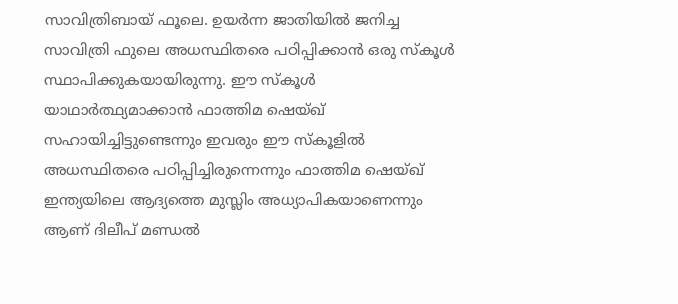സാവിത്രിബായ് ഫൂലെ. ഉയര്‍ന്ന ജാതിയില്‍ ജനിച്ച സാവിത്രി ഫുലെ അധസ്ഥിതരെ പഠിപ്പിക്കാന്‍ ഒരു സ്കൂള്‍ സ്ഥാപിക്കുകയായിരുന്നു. ഈ സ്കൂള്‍ യാഥാര്‍ത്ഥ്യമാക്കാന്‍ ഫാത്തിമ ഷെയ്ഖ് സഹായിച്ചിട്ടുണ്ടെന്നും ഇവരും ഈ സ്കൂളില്‍ അധസ്ഥിതരെ പഠിപ്പിച്ചിരുന്നെന്നും ഫാത്തിമ ഷെയ്ഖ് ഇന്ത്യയിലെ ആദ്യത്തെ മുസ്ലിം അധ്യാപികയാണെന്നും ആണ് ദിലീപ് മണ്ഡല്‍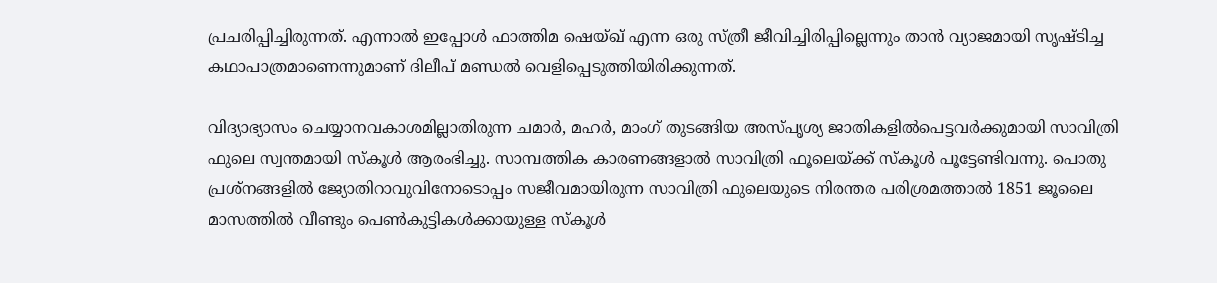പ്രചരിപ്പിച്ചിരുന്നത്. എന്നാല്‍ ഇപ്പോള്‍ ഫാത്തിമ ഷെയ്ഖ് എന്ന ഒരു സ്ത്രീ ജീവിച്ചിരിപ്പില്ലെന്നും താന്‍ വ്യാജമായി സൃഷ്ടിച്ച കഥാപാത്രമാണെന്നുമാണ് ദിലീപ് മണ്ഡല്‍ വെളിപ്പെടുത്തിയിരിക്കുന്നത്.

വിദ്യാഭ്യാസം ചെയ്യാനവകാശമില്ലാതിരുന്ന ചമാർ, മഹർ, മാംഗ് തുടങ്ങിയ അസ്പൃശ്യ ജാതികളിൽപെട്ടവർക്കുമായി സാവിത്രി ഫുലെ സ്വന്തമായി സ്‌കൂൾ ആരംഭിച്ചു. സാമ്പത്തിക കാരണങ്ങളാൽ സാവിത്രി ഫൂലെയ്‌ക്ക് സ്‌കൂൾ പൂട്ടേണ്ടിവന്നു. പൊതു പ്രശ്നങ്ങളിൽ ജ്യോതിറാവുവിനോടൊപ്പം സജീവമായിരുന്ന സാവിത്രി ഫുലെയുടെ നിരന്തര പരിശ്രമത്താൽ 1851 ജൂലൈ മാസത്തിൽ വീണ്ടും പെൺകുട്ടികൾക്കായുള്ള സ്‌കൂൾ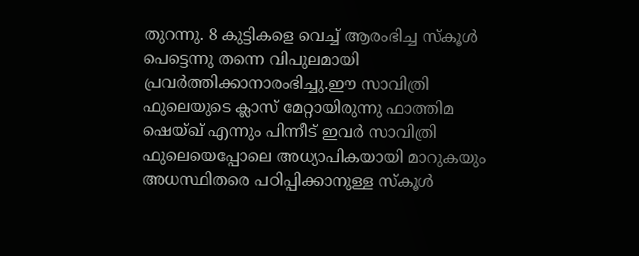തുറന്നു. 8 കുട്ടികളെ വെച്ച് ആരംഭിച്ച സ്‌കൂൾ പെട്ടെന്നു തന്നെ വിപുലമായി പ്രവർത്തിക്കാനാരംഭിച്ചു.ഈ സാവിത്രി ഫുലെയുടെ ക്ലാസ് മേറ്റായിരുന്നു ഫാത്തിമ ഷെയ്ഖ് എന്നും പിന്നീട് ഇവര്‍ സാവിത്രി ഫുലെയെപ്പോലെ അധ്യാപികയായി മാറുകയും അധസ്ഥിതരെ പഠിപ്പിക്കാനുള്ള സ്കൂള്‍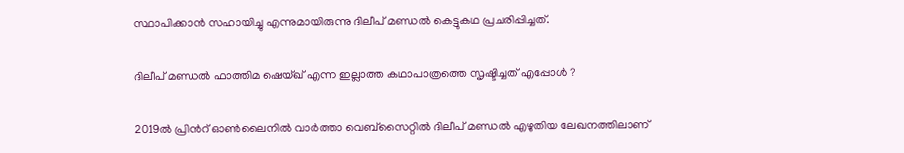സ്ഥാപിക്കാന്‍ സഹായിച്ചു എന്നുമായിരുന്നു ദിലീപ് മണ്ഡല്‍ കെട്ടുകഥ പ്രചരിപ്പിച്ചത്.

ദിലീപ് മണ്ഡല്‍ ഫാത്തിമ ഷെയ്ഖ് എന്ന ഇല്ലാത്ത കഥാപാത്രത്തെ സൃഷ്ടിച്ചത് എപ്പോള്‍ ?

2019ല്‍ പ്രിന്‍റ് ഓണ്‍ലൈനില്‍ വാര്‍ത്താ വെബ്സൈറ്റില്‍ ദിലീപ് മണ്ഡല്‍ എഴുതിയ ലേഖനത്തിലാണ്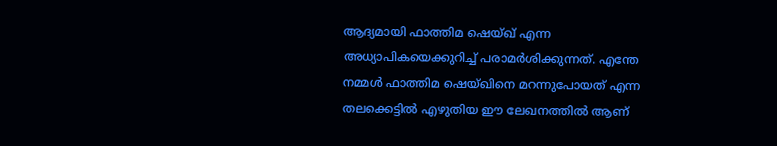ആദ്യമായി ഫാത്തിമ ഷെയ്ഖ് എന്ന അധ്യാപികയെക്കുറിച്ച് പരാമര്‍ശിക്കുന്നത്. എന്തേ നമ്മള്‍ ഫാത്തിമ ഷെയ്ഖിനെ മറന്നുപോയത് എന്ന തലക്കെട്ടില്‍ എഴുതിയ ഈ ലേഖനത്തില്‍ ആണ്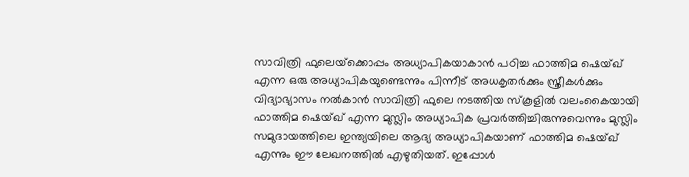സാവിത്രി ഫുലെയ്‌ക്കൊപ്പം അധ്യാപികയാകാന്‍ പഠിച്ച ഫാത്തിമ ഷെയ്ഖ് എന്ന ഒരു അധ്യാപികയുണ്ടെന്നും പിന്നീട് അധകൃതര്‍ക്കും സ്ത്രീകള്‍ക്കും വിദ്യാഭ്യാസം നല്‍കാന്‍ സാവിത്രി ഫുലെ നടത്തിയ സ്കൂളില്‍ വലംകൈയായി ഫാത്തിമ ഷെയ്ഖ് എന്ന മുസ്ലിം അധ്യാപിക പ്രവര്‍ത്തിച്ചിരുന്നുവെന്നും മുസ്ലിം സമുദായത്തിലെ ഇന്ത്യയിലെ ആദ്യ അധ്യാപികയാണ് ഫാത്തിമ ഷെയ്ഖ് എന്നും ഈ ലേഖനത്തില്‍ എഴുതിയത്. ഇപ്പോള്‍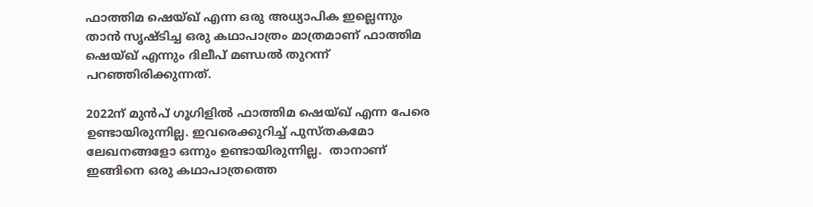ഫാത്തിമ ഷെയ്ഖ് എന്ന ഒരു അധ്യാപിക ഇല്ലെന്നും താന്‍ സൃഷ്ടിച്ച ഒരു കഥാപാത്രം മാത്രമാണ് ഫാത്തിമ ഷെയ്ഖ് എന്നും ദിലീപ് മണ്ഡല്‍ തുറന്ന് പറഞ്ഞിരിക്കുന്നത്.

2022ന് മുന്‍പ് ഗൂഗിളില്‍ ഫാത്തിമ ഷെയ്ഖ് എന്ന പേരെ ഉണ്ടായിരുന്നില്ല. ഇവരെക്കുറിച്ച് പുസ്തകമോ ലേഖനങ്ങളോ ഒന്നും ഉണ്ടായിരുന്നില്ല.  താനാണ് ഇങ്ങിനെ ഒരു കഥാപാത്രത്തെ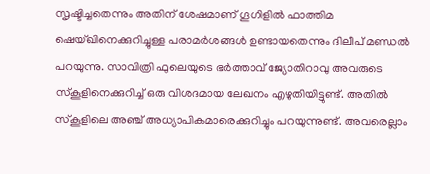സൃഷ്ടിച്ചതെന്നും അതിന് ശേഷമാണ് ഗൂഗിളില്‍ ഫാത്തിമ ഷെയ്ഖിനെക്കുറിച്ചുള്ള പരാമര്‍ശങ്ങള്‍ ഉണ്ടായതെന്നും ദിലീപ് മണ്ഡല്‍ പറയുന്നു. സാവിത്രി ഫുലെയുടെ ഭര്‍ത്താവ് ജ്യോതിറാവു അവരുടെ സ്കൂളിനെക്കുറിച്ച് ഒരു വിശദമായ ലേഖനം എഴുതിയിട്ടുണ്ട്. അതില്‍ സ്കൂളിലെ അഞ്ച് അധ്യാപികമാരെക്കുറിച്ചും പറയുന്നുണ്ട്. അവരെല്ലാം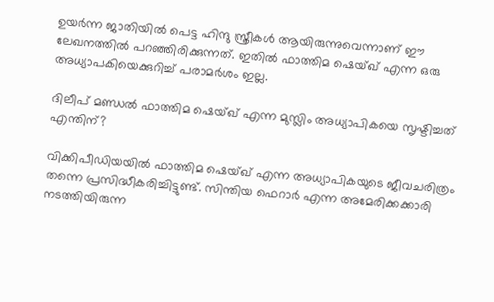ഉയര്‍ന്ന ജാതിയില്‍ പെട്ട ഹിന്ദു സ്ത്രീകള്‍ ആയിരുന്നുവെന്നാണ് ഈ ലേഖനത്തില്‍ പറഞ്ഞിരിക്കുന്നത്. ഇതില്‍ ഫാത്തിമ ഷെയ്ഖ് എന്ന ഒരു അധ്യാപകിയെക്കുറിച്ച് പരാമര്‍ശം ഇല്ല.

ദിലീപ് മണ്ഡല്‍ ഫാത്തിമ ഷെയ്ഖ് എന്ന മുസ്ലിം അധ്യാപികയെ സൃഷ്ടിച്ചത് എന്തിന്?

വിക്കിപീഡിയയില്‍ ഫാത്തിമ ഷെയ്ഖ് എന്ന അധ്യാപികയുടെ ജീവചരിത്രം തന്നെ പ്രസിദ്ധീകരിച്ചിട്ടുണ്ട്. സിന്തിയ ഫെറാര്‍ എന്ന അമേരിക്കക്കാരി നടത്തിയിരുന്ന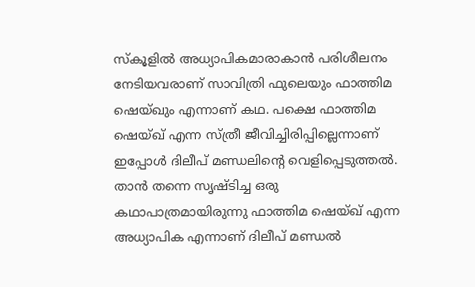സ്കൂളില്‍ അധ്യാപികമാരാകാന്‍ പരിശീലനം നേടിയവരാണ് സാവിത്രി ഫുലെയും ഫാത്തിമ ഷെയ്ഖും എന്നാണ് കഥ. പക്ഷെ ഫാത്തിമ ഷെയ്ഖ് എന്ന സ്ത്രീ ജീവിച്ചിരിപ്പില്ലെന്നാണ് ഇപ്പോള്‍ ദിലീപ് മണ്ഡലിന്റെ വെളിപ്പെടുത്തല്‍. താന്‍ തന്നെ സൃഷ്ടിച്ച ഒരു കഥാപാത്രമായിരുന്നു ഫാത്തിമ ഷെയ്ഖ് എന്ന അധ്യാപിക എന്നാണ് ദിലീപ് മണ്ഡല്‍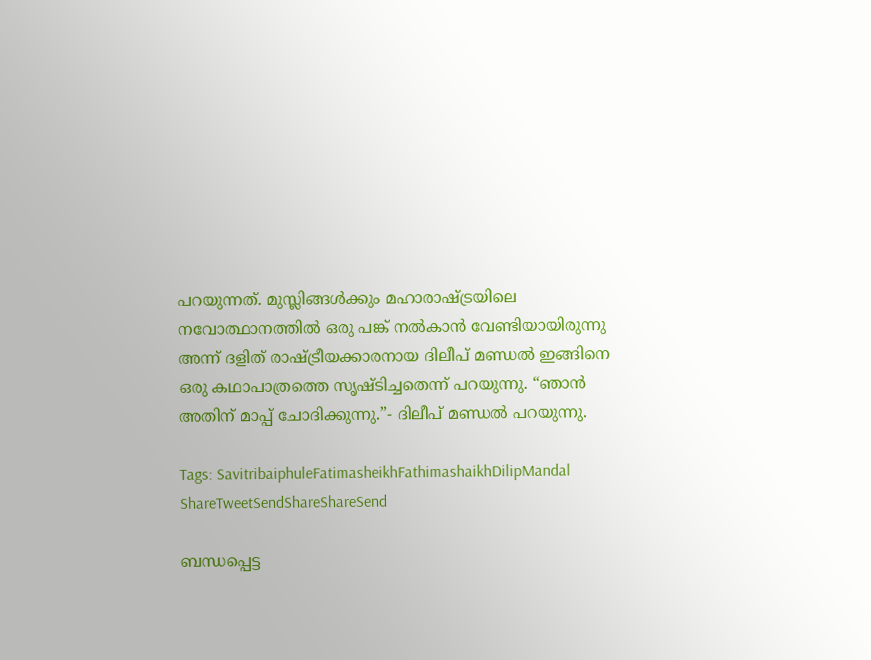പറയുന്നത്. മുസ്ലിങ്ങള്‍ക്കും മഹാരാഷ്‌ട്രയിലെ നവോത്ഥാനത്തില്‍ ഒരു പങ്ക് നല്‍കാന്‍ വേണ്ടിയായിരുന്നു അന്ന് ദളിത് രാഷ്‌ട്രീയക്കാരനായ ദിലീപ് മണ്ഡല്‍ ഇങ്ങിനെ ഒരു കഥാപാത്രത്തെ സൃഷ്ടിച്ചതെന്ന് പറയുന്നു. “ഞാന്‍ അതിന് മാപ്പ് ചോദിക്കുന്നു.”- ദിലീപ് മണ്ഡല്‍ പറയുന്നു.

Tags: SavitribaiphuleFatimasheikhFathimashaikhDilipMandal
ShareTweetSendShareShareSend

ബന്ധപ്പെട്ട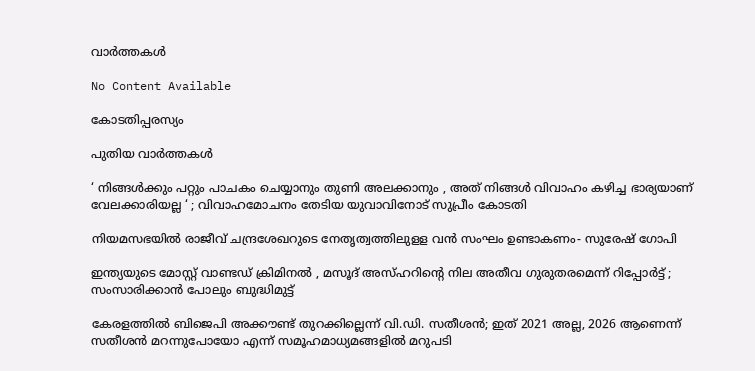വാര്‍ത്തകള്‍

No Content Available

കോടതിപ്പരസ്യം

പുതിയ വാര്‍ത്തകള്‍

‘ നിങ്ങൾക്കും പറ്റും പാചകം ചെയ്യാനും തുണി അലക്കാനും , അത് നിങ്ങൾ വിവാഹം കഴിച്ച ഭാര്യയാണ് വേലക്കാരിയല്ല ‘ ; വിവാഹമോചനം തേടിയ യുവാവിനോട് സുപ്രീം കോടതി

നിയമസഭയില്‍ രാജീവ് ചന്ദ്രശേഖറുടെ നേതൃത്വത്തിലുളള വന്‍ സംഘം ഉണ്ടാകണം- സുരേഷ് ഗോപി

ഇന്ത്യയുടെ മോസ്റ്റ് വാണ്ടഡ് ക്രിമിനൽ , മസൂദ് അസ്ഹറിന്റെ നില അതീവ ഗുരുതരമെന്ന് റിപ്പോർട്ട് ; സംസാരിക്കാൻ പോലും ബുദ്ധിമുട്ട്

കേരളത്തില്‍ ബിജെപി അക്കൗണ്ട് തുറക്കില്ലെന്ന് വി.ഡി. സതീശന്‍; ഇത് 2021 അല്ല, 2026 ആണെന്ന് സതീശന്‍ മറന്നുപോയോ എന്ന് സമൂഹമാധ്യമങ്ങളില്‍ മറുപടി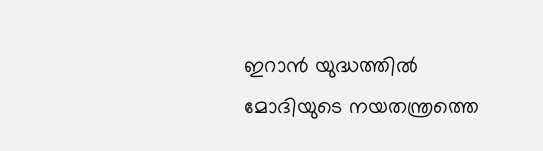ഇറാന്‍ യുദ്ധത്തില്‍ മോദിയുടെ നയതന്ത്രത്തെ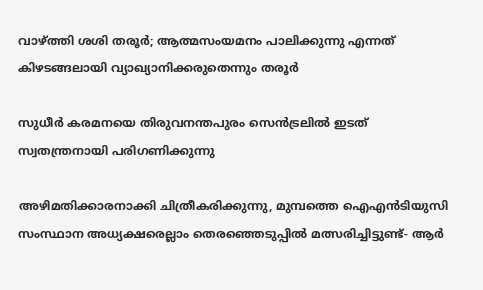വാഴ്‌ത്തി ശശി തരൂര്‍; ആത്മസംയമനം പാലിക്കുന്നു എന്നത് കിഴടങ്ങലായി വ്യാഖ്യാനിക്കരുതെന്നും തരൂര്‍

സുധീര്‍ കരമനയെ തിരുവനന്തപുരം സെന്‍ട്രലില്‍ ഇടത് സ്വതന്ത്രനായി പരിഗണിക്കുന്നു

അഴിമതിക്കാരനാക്കി ചിത്രീകരിക്കുന്നു, മുമ്പത്തെ ഐഎന്‍ടിയുസി സംസ്ഥാന അധ്യക്ഷരെല്ലാം തെരഞ്ഞെടുപ്പില്‍ മത്സരിച്ചിട്ടുണ്ട്- ആര്‍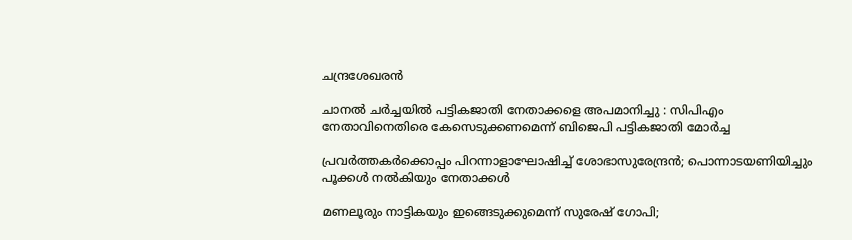ചന്ദ്രശേഖരന്‍

ചാനൽ ചർച്ചയിൽ പട്ടികജാതി നേതാക്കളെ അപമാനിച്ചു : സിപിഎം നേതാവിനെതിരെ കേസെടുക്കണമെന്ന് ബിജെപി പട്ടികജാതി മോർച്ച

പ്രവര്‍ത്തകര്‍ക്കൊപ്പം പിറന്നാളാഘോഷിച്ച് ശോഭാസുരേന്ദ്രന്‍; പൊന്നാടയണിയിച്ചും പൂക്കള്‍ നല്‍കിയും നേതാക്കൾ

മണലൂരും നാട്ടികയും ഇങ്ങെടുക്കുമെന്ന് സുരേഷ് ഗോപി;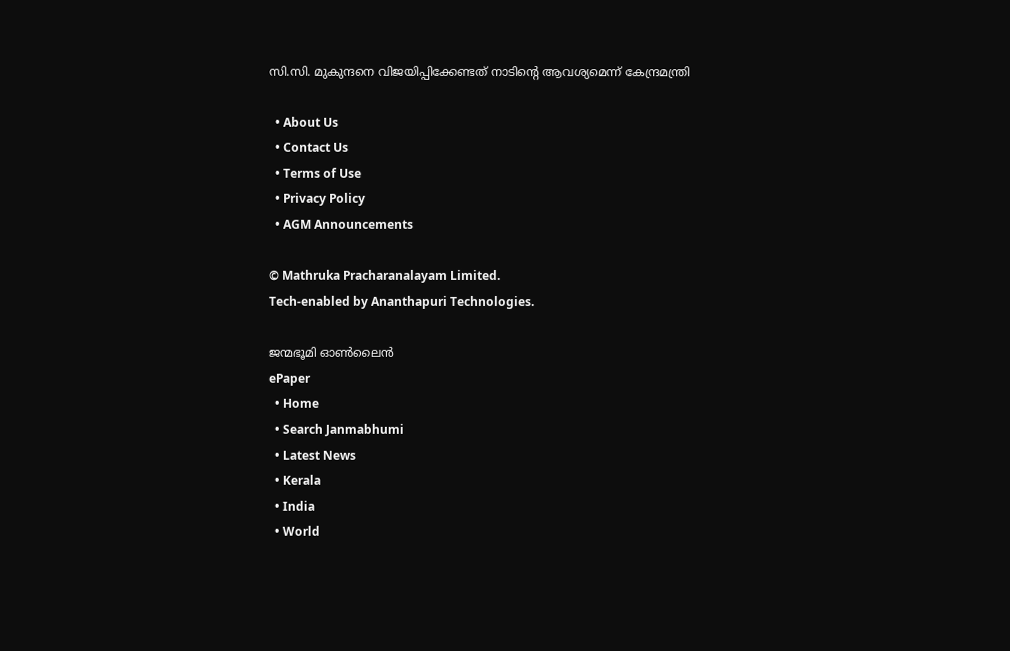സി.സി. മുകുന്ദനെ വിജയിപ്പിക്കേണ്ടത് നാടിന്റെ ആവശ്യമെന്ന് കേന്ദ്രമന്ത്രി

  • About Us
  • Contact Us
  • Terms of Use
  • Privacy Policy
  • AGM Announcements

© Mathruka Pracharanalayam Limited.
Tech-enabled by Ananthapuri Technologies.

ജന്മഭൂമി ഓണ്‍ലൈന്‍
ePaper
  • Home
  • Search Janmabhumi
  • Latest News
  • Kerala
  • India
  • World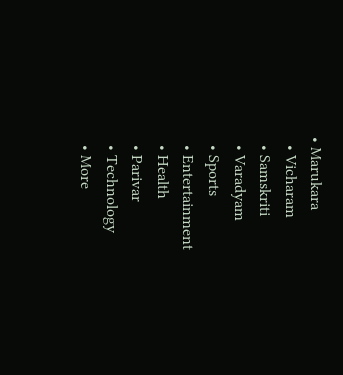• Marukara
  • Vicharam
  • Samskriti
  • Varadyam
  • Sports
  • Entertainment
  • Health
  • Parivar
  • Technology
  • More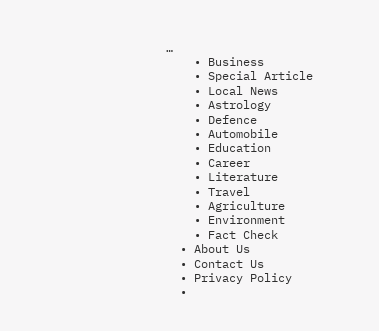…
    • Business
    • Special Article
    • Local News
    • Astrology
    • Defence
    • Automobile
    • Education
    • Career
    • Literature
    • Travel
    • Agriculture
    • Environment
    • Fact Check
  • About Us
  • Contact Us
  • Privacy Policy
  •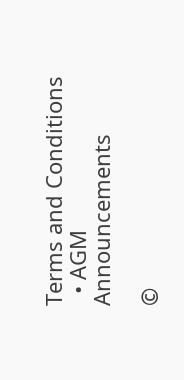Terms and Conditions
  • AGM Announcements

©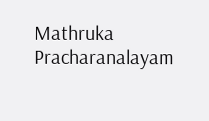Mathruka Pracharanalayam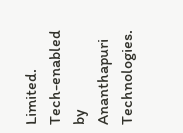Limited.
Tech-enabled by Ananthapuri Technologies.